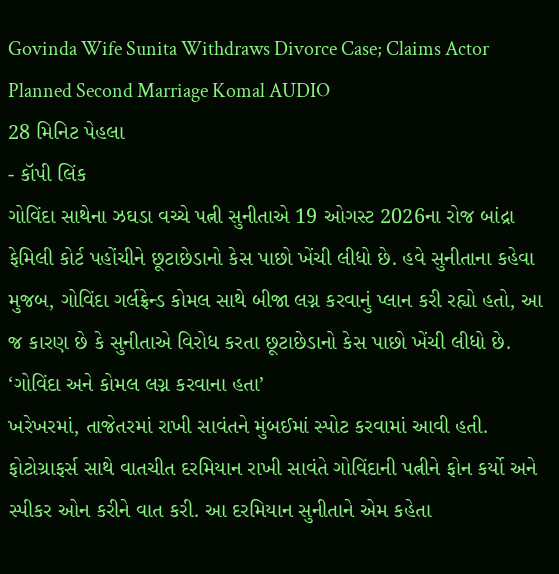Govinda Wife Sunita Withdraws Divorce Case; Claims Actor Planned Second Marriage Komal AUDIO
28 મિનિટ પેહલા
- કૉપી લિંક
ગોવિંદા સાથેના ઝઘડા વચ્ચે પત્ની સુનીતાએ 19 ઓગસ્ટ 2026ના રોજ બાંદ્રા ફેમિલી કોર્ટ પહોંચીને છૂટાછેડાનો કેસ પાછો ખેંચી લીધો છે. હવે સુનીતાના કહેવા મુજબ, ગોવિંદા ગર્લફ્રેન્ડ કોમલ સાથે બીજા લગ્ન કરવાનું પ્લાન કરી રહ્યો હતો, આ જ કારણ છે કે સુનીતાએ વિરોધ કરતા છૂટાછેડાનો કેસ પાછો ખેંચી લીધો છે.
‘ગોવિંદા અને કોમલ લગ્ન કરવાના હતા’
ખરેખરમાં, તાજેતરમાં રાખી સાવંતને મુંબઈમાં સ્પોટ કરવામાં આવી હતી. ફોટોગ્રાફર્સ સાથે વાતચીત દરમિયાન રાખી સાવંતે ગોવિંદાની પત્નીને ફોન કર્યો અને સ્પીકર ઓન કરીને વાત કરી. આ દરમિયાન સુનીતાને એમ કહેતા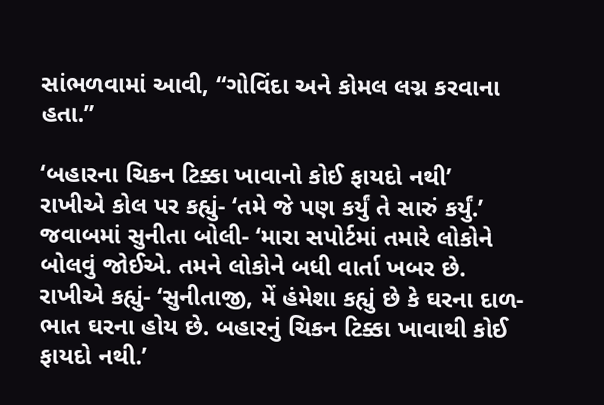સાંભળવામાં આવી, “ગોવિંદા અને કોમલ લગ્ન કરવાના હતા.”

‘બહારના ચિકન ટિક્કા ખાવાનો કોઈ ફાયદો નથી’
રાખીએ કોલ પર કહ્યું- ‘તમે જે પણ કર્યું તે સારું કર્યું.’
જવાબમાં સુનીતા બોલી- ‘મારા સપોર્ટમાં તમારે લોકોને બોલવું જોઈએ. તમને લોકોને બધી વાર્તા ખબર છે.
રાખીએ કહ્યું- ‘સુનીતાજી, મેં હંમેશા કહ્યું છે કે ઘરના દાળ-ભાત ઘરના હોય છે. બહારનું ચિકન ટિક્કા ખાવાથી કોઈ ફાયદો નથી.’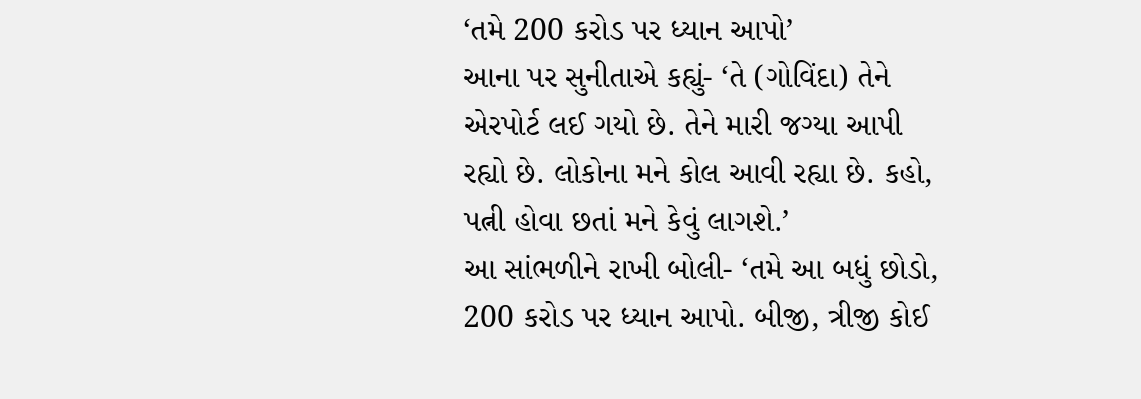‘તમે 200 કરોડ પર ધ્યાન આપો’
આના પર સુનીતાએ કહ્યું- ‘તે (ગોવિંદા) તેને એરપોર્ટ લઈ ગયો છે. તેને મારી જગ્યા આપી રહ્યો છે. લોકોના મને કોલ આવી રહ્યા છે. કહો, પત્ની હોવા છતાં મને કેવું લાગશે.’
આ સાંભળીને રાખી બોલી- ‘તમે આ બધું છોડો, 200 કરોડ પર ધ્યાન આપો. બીજી, ત્રીજી કોઈ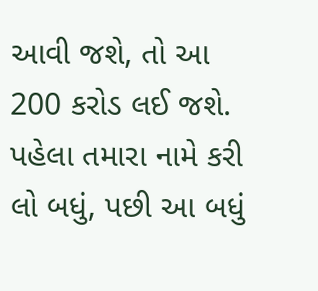આવી જશે, તો આ 200 કરોડ લઈ જશે. પહેલા તમારા નામે કરી લો બધું, પછી આ બધું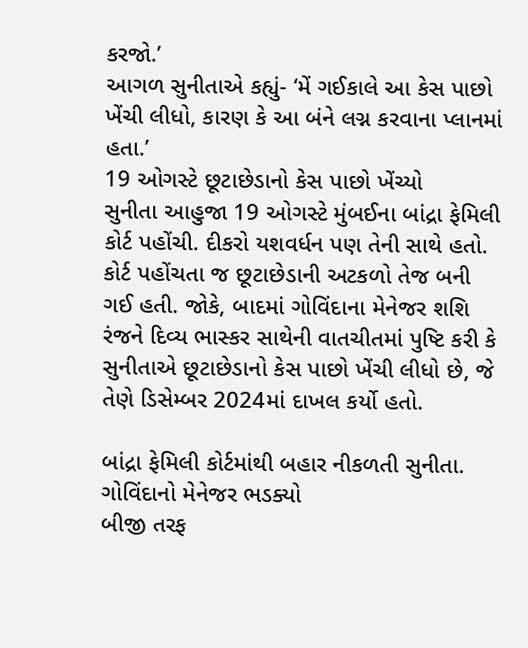કરજો.’
આગળ સુનીતાએ કહ્યું- ‘મેં ગઈકાલે આ કેસ પાછો ખેંચી લીધો, કારણ કે આ બંને લગ્ન કરવાના પ્લાનમાં હતા.’
19 ઓગસ્ટે છૂટાછેડાનો કેસ પાછો ખેંચ્યો
સુનીતા આહુજા 19 ઓગસ્ટે મુંબઈના બાંદ્રા ફેમિલી કોર્ટ પહોંચી. દીકરો યશવર્ધન પણ તેની સાથે હતો. કોર્ટ પહોંચતા જ છૂટાછેડાની અટકળો તેજ બની ગઈ હતી. જોકે, બાદમાં ગોવિંદાના મેનેજર શશિ રંજને દિવ્ય ભાસ્કર સાથેની વાતચીતમાં પુષ્ટિ કરી કે સુનીતાએ છૂટાછેડાનો કેસ પાછો ખેંચી લીધો છે, જે તેણે ડિસેમ્બર 2024માં દાખલ કર્યો હતો.

બાંદ્રા ફેમિલી કોર્ટમાંથી બહાર નીકળતી સુનીતા.
ગોવિંદાનો મેનેજર ભડક્યો
બીજી તરફ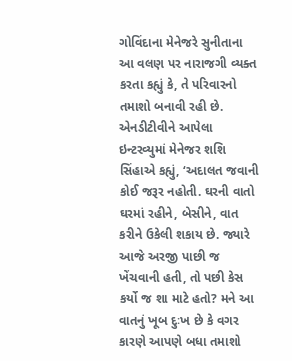ગોવિંદાના મેનેજરે સુનીતાના આ વલણ પર નારાજગી વ્યક્ત કરતા કહ્યું કે, તે પરિવારનો તમાશો બનાવી રહી છે. એનડીટીવીને આપેલા ઇન્ટરવ્યુમાં મેનેજર શશિ સિંહાએ કહ્યું, ‘અદાલત જવાની કોઈ જરૂર નહોતી. ઘરની વાતો ઘરમાં રહીને, બેસીને, વાત કરીને ઉકેલી શકાય છે. જ્યારે આજે અરજી પાછી જ ખેંચવાની હતી, તો પછી કેસ કર્યો જ શા માટે હતો? મને આ વાતનું ખૂબ દુઃખ છે કે વગર કારણે આપણે બધા તમાશો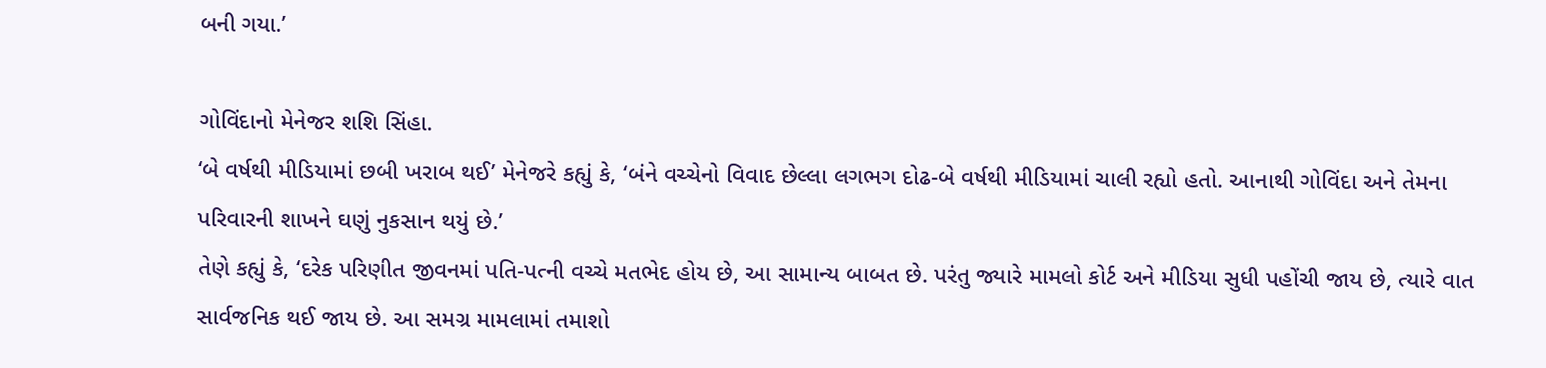બની ગયા.’

ગોવિંદાનો મેનેજર શશિ સિંહા.
‘બે વર્ષથી મીડિયામાં છબી ખરાબ થઈ’ મેનેજરે કહ્યું કે, ‘બંને વચ્ચેનો વિવાદ છેલ્લા લગભગ દોઢ-બે વર્ષથી મીડિયામાં ચાલી રહ્યો હતો. આનાથી ગોવિંદા અને તેમના પરિવારની શાખને ઘણું નુકસાન થયું છે.’
તેણે કહ્યું કે, ‘દરેક પરિણીત જીવનમાં પતિ-પત્ની વચ્ચે મતભેદ હોય છે, આ સામાન્ય બાબત છે. પરંતુ જ્યારે મામલો કોર્ટ અને મીડિયા સુધી પહોંચી જાય છે, ત્યારે વાત સાર્વજનિક થઈ જાય છે. આ સમગ્ર મામલામાં તમાશો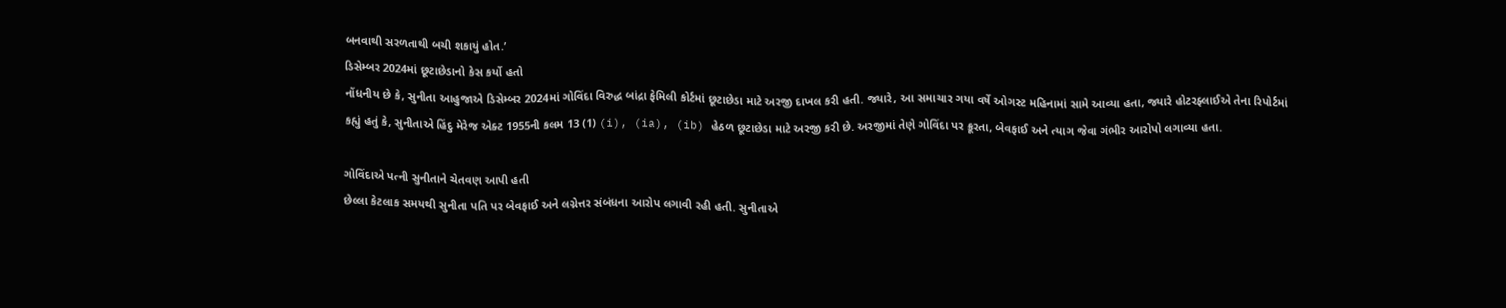બનવાથી સરળતાથી બચી શકાયું હોત.’
ડિસેમ્બર 2024માં છૂટાછેડાનો કેસ કર્યો હતો
નોંધનીય છે કે, સુનીતા આહુજાએ ડિસેમ્બર 2024માં ગોવિંદા વિરુદ્ધ બાંદ્રા ફેમિલી કોર્ટમાં છૂટાછેડા માટે અરજી દાખલ કરી હતી. જ્યારે, આ સમાચાર ગયા વર્ષે ઓગસ્ટ મહિનામાં સામે આવ્યા હતા, જ્યારે હોટરફ્લાઈએ તેના રિપોર્ટમાં કહ્યું હતું કે, સુનીતાએ હિંદુ મેરેજ એક્ટ 1955ની કલમ 13 (1) (i), (ia), (ib) હેઠળ છૂટાછેડા માટે અરજી કરી છે. અરજીમાં તેણે ગોવિંદા પર ક્રૂરતા, બેવફાઈ અને ત્યાગ જેવા ગંભીર આરોપો લગાવ્યા હતા.

ગોવિંદાએ પત્ની સુનીતાને ચેતવણ આપી હતી
છેલ્લા કેટલાક સમયથી સુનીતા પતિ પર બેવફાઈ અને લગ્નેત્તર સંબંધના આરોપ લગાવી રહી હતી. સુનીતાએ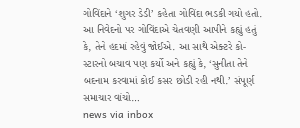ગોવિંદાને ‘શુગર ડેડી’ કહેતા ગોવિંદા ભડકી ગયો હતો. આ નિવેદનો પર ગોવિંદાએ ચેતવણી આપીને કહ્યું હતું કે, તેને હદમાં રહેવું જોઈએ. આ સાથે એક્ટરે કો-સ્ટારનો બચાવ પણ કર્યો અને કહ્યું કે, ‘સુનીતા તેને બદનામ કરવામાં કોઈ કસર છોડી રહી નથી.’ સંપૂર્ણ સમાચાર વાંચો…
news via inbox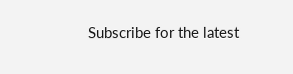Subscribe for the latest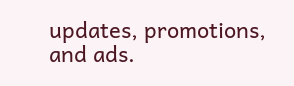updates, promotions, and ads.